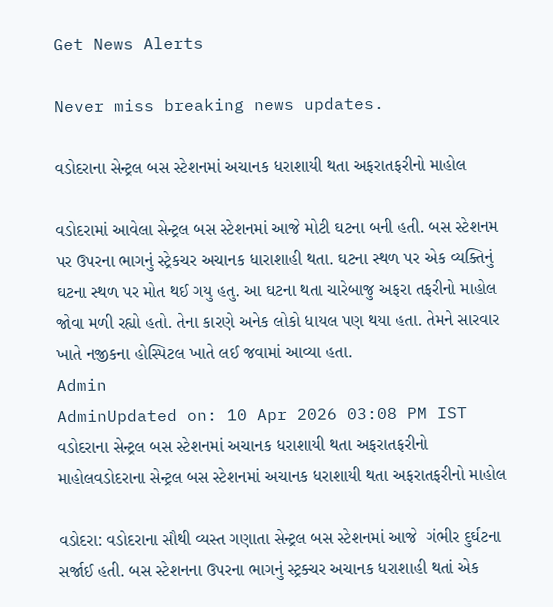Get News Alerts

Never miss breaking news updates.

વડોદરાના સેન્ટ્રલ બસ સ્ટેશનમાં અચાનક ધરાશાયી થતા અફરાતફરીનો માહોલ

વડોદરામાં આવેલા સેન્ટ્રલ બસ સ્ટેશનમાં આજે મોટી ઘટના બની હતી. બસ સ્ટેશનમ પર ઉપરના ભાગનું સ્ટ્રેકચર અચાનક ધારાશાહી થતા. ઘટના સ્થળ પર એક વ્યક્તિનું ઘટના સ્થળ પર મોત થઈ ગયુ હતુ. આ ઘટના થતા ચારેબાજુ અફરા તફરીનો માહોલ જોવા મળી રહ્યો હતો. તેના કારણે અનેક લોકો ધાયલ પણ થયા હતા. તેમને સારવાર ખાતે નજીકના હોસ્પિટલ ખાતે લઈ જવામાં આવ્યા હતા.
Admin
AdminUpdated on: 10 Apr 2026 03:08 PM IST
વડોદરાના સેન્ટ્રલ બસ સ્ટેશનમાં અચાનક ધરાશાયી થતા અફરાતફરીનો માહોલવડોદરાના સેન્ટ્રલ બસ સ્ટેશનમાં અચાનક ધરાશાયી થતા અફરાતફરીનો માહોલ

વડોદરા: વડોદરાના સૌથી વ્યસ્ત ગણાતા સેન્ટ્રલ બસ સ્ટેશનમાં આજે  ગંભીર દુર્ઘટના સર્જાઈ હતી. બસ સ્ટેશનના ઉપરના ભાગનું સ્ટ્રક્ચર અચાનક ધરાશાહી થતાં એક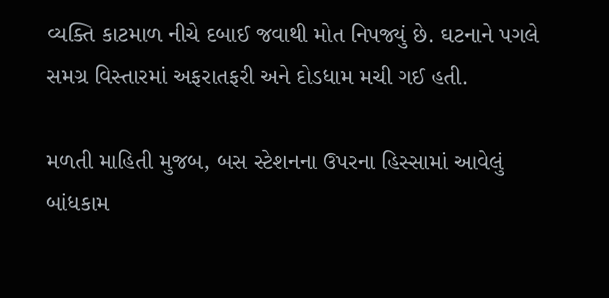વ્યક્તિ કાટમાળ નીચે દબાઈ જવાથી મોત નિપજ્યું છે. ઘટનાને પગલે સમગ્ર વિસ્તારમાં અફરાતફરી અને દોડધામ મચી ગઈ હતી.

મળતી માહિતી મુજબ, બસ સ્ટેશનના ઉપરના હિસ્સામાં આવેલું બાંધકામ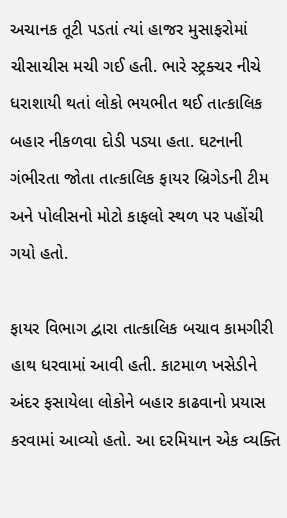અચાનક તૂટી પડતાં ત્યાં હાજર મુસાફરોમાં ચીસાચીસ મચી ગઈ હતી. ભારે સ્ટ્રક્ચર નીચે ધરાશાયી થતાં લોકો ભયભીત થઈ તાત્કાલિક બહાર નીકળવા દોડી પડ્યા હતા. ઘટનાની ગંભીરતા જોતા તાત્કાલિક ફાયર બ્રિગેડની ટીમ અને પોલીસનો મોટો કાફલો સ્થળ પર પહોંચી ગયો હતો.

ફાયર વિભાગ દ્વારા તાત્કાલિક બચાવ કામગીરી હાથ ધરવામાં આવી હતી. કાટમાળ ખસેડીને અંદર ફસાયેલા લોકોને બહાર કાઢવાનો પ્રયાસ કરવામાં આવ્યો હતો. આ દરમિયાન એક વ્યક્તિ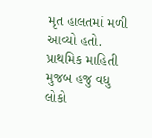મૃત હાલતમાં મળી આવ્યો હતો. પ્રાથમિક માહિતી મુજબ હજુ વધુ લોકો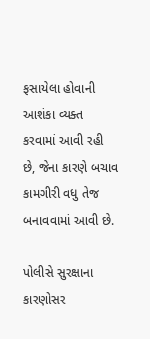ફસાયેલા હોવાની આશંકા વ્યક્ત કરવામાં આવી રહી છે, જેના કારણે બચાવ કામગીરી વધુ તેજ બનાવવામાં આવી છે.

પોલીસે સુરક્ષાના કારણોસર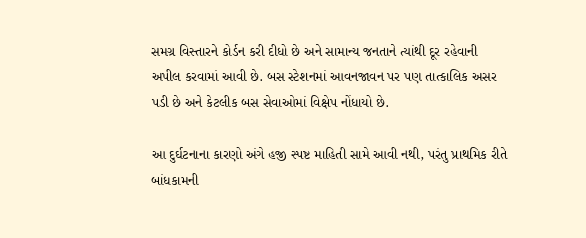સમગ્ર વિસ્તારને કોર્ડન કરી દીધો છે અને સામાન્ય જનતાને ત્યાંથી દૂર રહેવાની અપીલ કરવામાં આવી છે. બસ સ્ટેશનમાં આવનજાવન પર પણ તાત્કાલિક અસર પડી છે અને કેટલીક બસ સેવાઓમાં વિક્ષેપ નોંધાયો છે.

આ દુર્ઘટનાના કારણો અંગે હજી સ્પષ્ટ માહિતી સામે આવી નથી, પરંતુ પ્રાથમિક રીતે બાંધકામની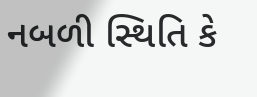નબળી સ્થિતિ કે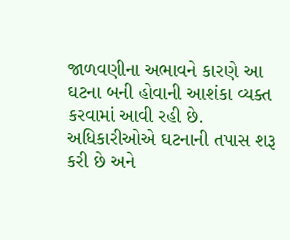જાળવણીના અભાવને કારણે આ ઘટના બની હોવાની આશંકા વ્યક્ત કરવામાં આવી રહી છે. અધિકારીઓએ ઘટનાની તપાસ શરૂ કરી છે અને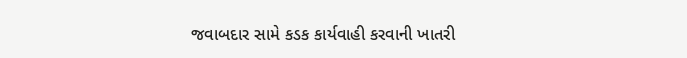જવાબદાર સામે કડક કાર્યવાહી કરવાની ખાતરી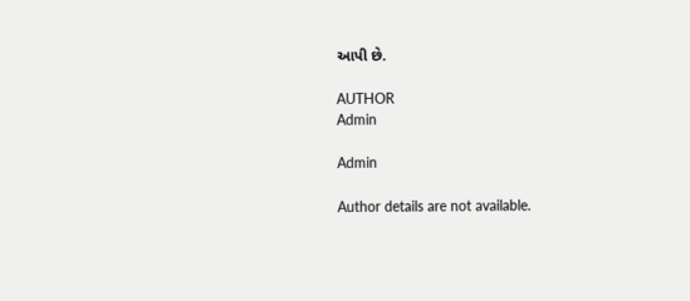આપી છે.

AUTHOR
Admin

Admin

Author details are not available.